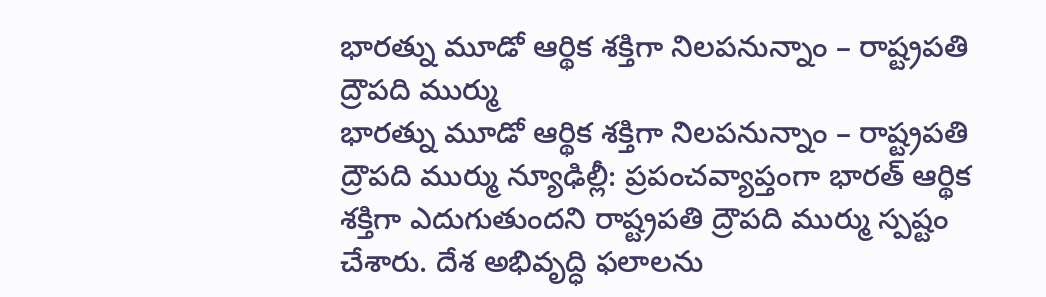భారత్ను మూడో ఆర్థిక శక్తిగా నిలపనున్నాం – రాష్ట్రపతి ద్రౌపది ముర్ము
భారత్ను మూడో ఆర్థిక శక్తిగా నిలపనున్నాం – రాష్ట్రపతి ద్రౌపది ముర్ము న్యూఢిల్లీ: ప్రపంచవ్యాప్తంగా భారత్ ఆర్థిక శక్తిగా ఎదుగుతుందని రాష్ట్రపతి ద్రౌపది ముర్ము స్పష్టం చేశారు. దేశ అభివృద్ధి ఫలాలను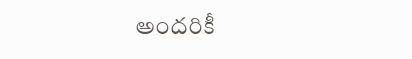అందరికీ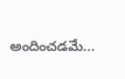అందించడమే...